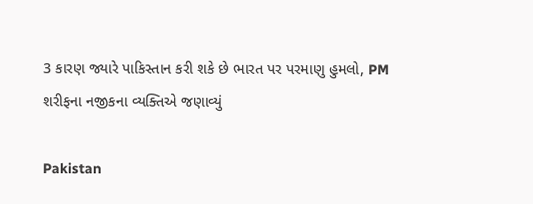3 કારણ જ્યારે પાકિસ્તાન કરી શકે છે ભારત પર પરમાણુ હુમલો, PM શરીફના નજીકના વ્યક્તિએ જણાવ્યું

Pakistan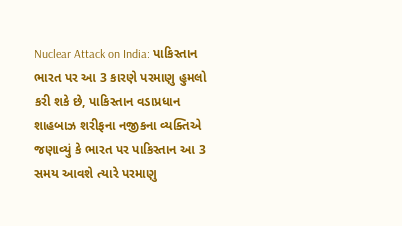Nuclear Attack on India: પાકિસ્તાન ભારત પર આ 3 કારણે પરમાણુ હુમલો કરી શકે છે, પાકિસ્તાન વડાપ્રધાન શાહબાઝ શરીફના નજીકના વ્યક્તિએ જણાવ્યું કે ભારત પર પાકિસ્તાન આ 3 સમય આવશે ત્યારે પરમાણુ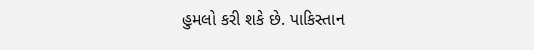હુમલો કરી શકે છે. પાકિસ્તાન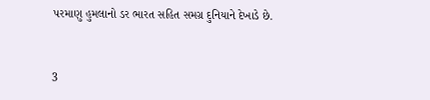પરમાણુ હુમલાનો ડર ભારત સહિત સમગ્ર દુનિયાને દેખાડે છે.


3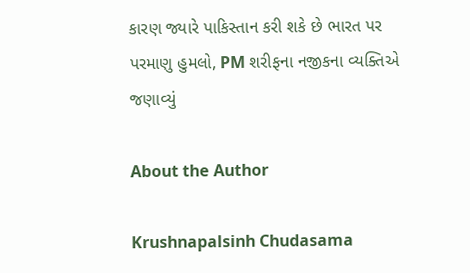કારણ જ્યારે પાકિસ્તાન કરી શકે છે ભારત પર પરમાણુ હુમલો, PM શરીફના નજીકના વ્યક્તિએ જણાવ્યું

About the Author

Krushnapalsinh Chudasama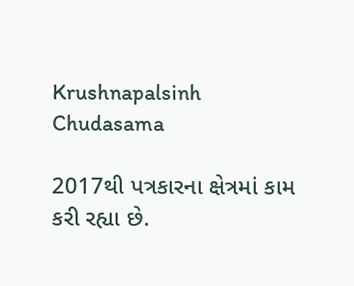Krushnapalsinh Chudasama

2017થી પત્રકારના ક્ષેત્રમાં કામ કરી રહ્યા છે.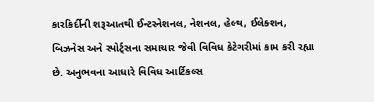કારકિર્દીની શરૂઆતથી ઈન્ટરનેશનલ, નેશનલ, હેલ્થ, ઈલેક્શન, બિઝનેસ અને સ્પોર્ટ્સના સમાચાર જેવી વિવિધ કેટેગરીમાં કામ કરી રહ્યા છે. અનુભવના આધારે વિવિધ આર્ટિકલ્સ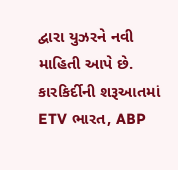દ્વારા યુઝરને નવી માહિતી આપે છે. કારકિર્દીની શરૂઆતમાં ETV ભારત, ABP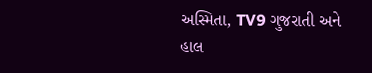અસ્મિતા, TV9 ગુજરાતી અને હાલ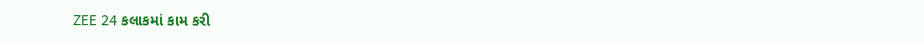ZEE 24 કલાકમાં કામ કરી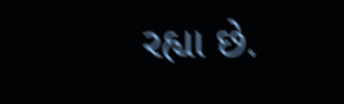રહ્યા છે.